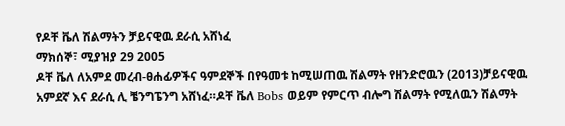የዶቸ ቬለ ሽልማትን ቻይናዊዉ ደራሲ አሸነፈ
ማክሰኞ፣ ሚያዝያ 29 2005
ዶቸ ቬለ ለአምደ መረብ-ፀሐፊዎችና ዓምደኞች በየዓመቱ ከሚሠጠዉ ሽልማት የዘንድሮዉን (2013)ቻይናዊዉ አምደኛ እና ደራሲ ሊ ቼንግፔንግ አሸነፈ።ዶቸ ቬለ Bobs ወይም የምርጥ ብሎግ ሽልማት የሚለዉን ሽልማት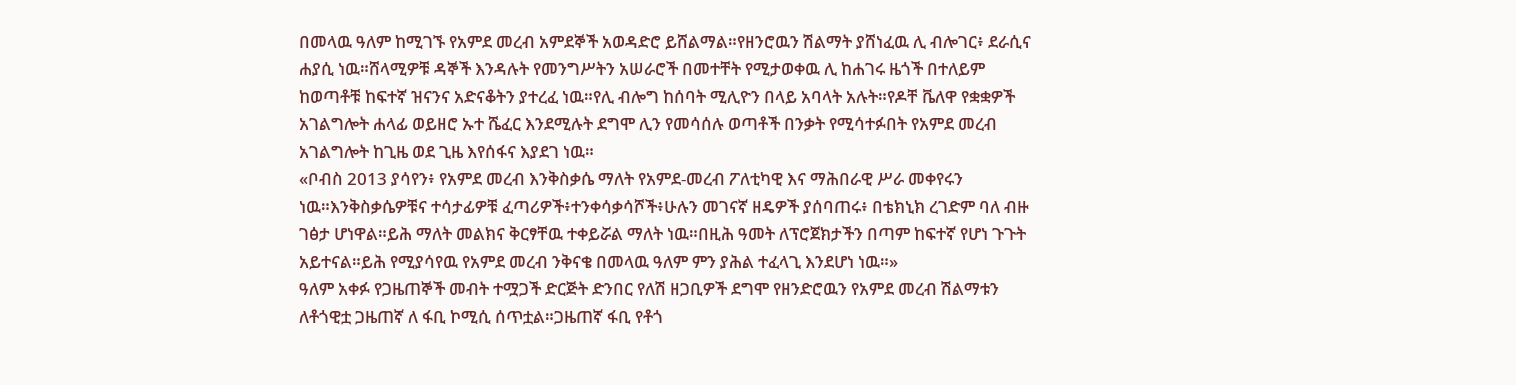በመላዉ ዓለም ከሚገኙ የአምደ መረብ አምደኞች አወዳድሮ ይሸልማል።የዘንሮዉን ሽልማት ያሸነፈዉ ሊ ብሎገር፥ ደራሲና ሐያሲ ነዉ።ሸላሚዎቹ ዳኞች እንዳሉት የመንግሥትን አሠራሮች በመተቸት የሚታወቀዉ ሊ ከሐገሩ ዜጎች በተለይም ከወጣቶቹ ከፍተኛ ዝናንና አድናቆትን ያተረፈ ነዉ።የሊ ብሎግ ከሰባት ሚሊዮን በላይ አባላት አሉት።የዶቸ ቬለዋ የቋቋዎች አገልግሎት ሐላፊ ወይዘሮ ኡተ ሼፈር እንደሚሉት ደግሞ ሊን የመሳሰሉ ወጣቶች በንቃት የሚሳተፉበት የአምደ መረብ አገልግሎት ከጊዜ ወደ ጊዜ እየሰፋና እያደገ ነዉ።
«ቦብስ 2013 ያሳየን፥ የአምደ መረብ እንቅስቃሴ ማለት የአምደ-መረብ ፖለቲካዊ እና ማሕበራዊ ሥራ መቀየሩን ነዉ።እንቅስቃሴዎቹና ተሳታፊዎቹ ፈጣሪዎች፥ተንቀሳቃሳሾች፥ሁሉን መገናኛ ዘዴዎች ያሰባጠሩ፥ በቴክኒክ ረገድም ባለ ብዙ ገፅታ ሆነዋል።ይሕ ማለት መልክና ቅርፃቸዉ ተቀይሯል ማለት ነዉ።በዚሕ ዓመት ለፕሮጀክታችን በጣም ከፍተኛ የሆነ ጉጉት አይተናል።ይሕ የሚያሳየዉ የአምደ መረብ ንቅናቄ በመላዉ ዓለም ምን ያሕል ተፈላጊ እንደሆነ ነዉ።»
ዓለም አቀፉ የጋዜጠኞች መብት ተሟጋች ድርጅት ድንበር የለሽ ዘጋቢዎች ደግሞ የዘንድሮዉን የአምደ መረብ ሽልማቱን ለቶጎዊቷ ጋዜጠኛ ለ ፋቢ ኮሚሲ ሰጥቷል።ጋዜጠኛ ፋቢ የቶጎ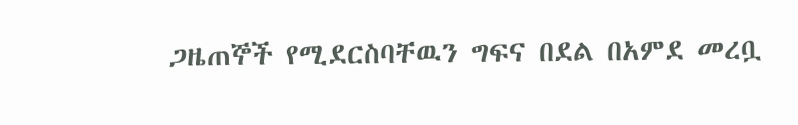ጋዜጠኞች የሚደርስባቸዉን ግፍና በደል በአምደ መረቧ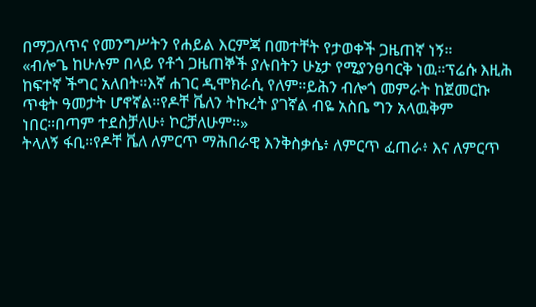በማጋለጥና የመንግሥትን የሐይል እርምጃ በመተቸት የታወቀች ጋዜጠኛ ነኝ።
«ብሎጌ ከሁሉም በላይ የቶጎ ጋዜጠኞች ያሉበትን ሁኔታ የሚያንፀባርቅ ነዉ።ፕሬሱ እዚሕ ከፍተኛ ችግር አለበት።እኛ ሐገር ዲሞክራሲ የለም።ይሕን ብሎጎ መምራት ከጀመርኩ ጥቂት ዓመታት ሆኖኛል።የዶቸ ቬለን ትኩረት ያገኛል ብዬ አስቤ ግን አላዉቅም ነበር።በጣም ተደስቻለሁ፥ ኮርቻለሁም።»
ትላለኝ ፋቢ።የዶቸ ቬለ ለምርጥ ማሕበራዊ እንቅስቃሴ፥ ለምርጥ ፈጠራ፥ እና ለምርጥ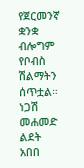የጀርመንኛ ቋንቋ ብሎግም የቦብስ ሽልማትን ሰጥቷል።
ነጋሽ መሐመድ
ልደት አበበ